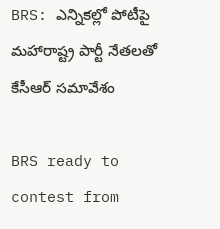BRS: ఎన్నికల్లో పోటీపై మహారాష్ట్ర పార్టీ నేతలతో కేసీఆర్ సమావేశం

BRS ready to contest from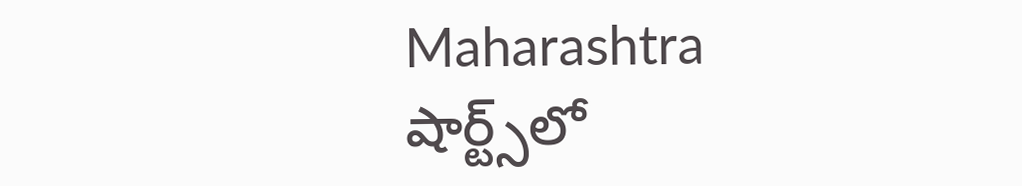Maharashtra
షార్ట్స్‌లో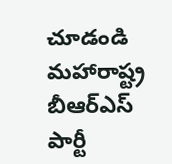చూడండి
మహారాష్ట్ర బీఆర్ఎస్ పార్టీ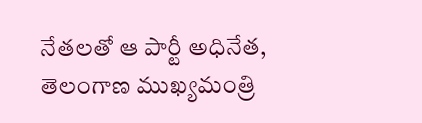నేతలతో ఆ పార్టీ అధినేత, తెలంగాణ ముఖ్యమంత్రి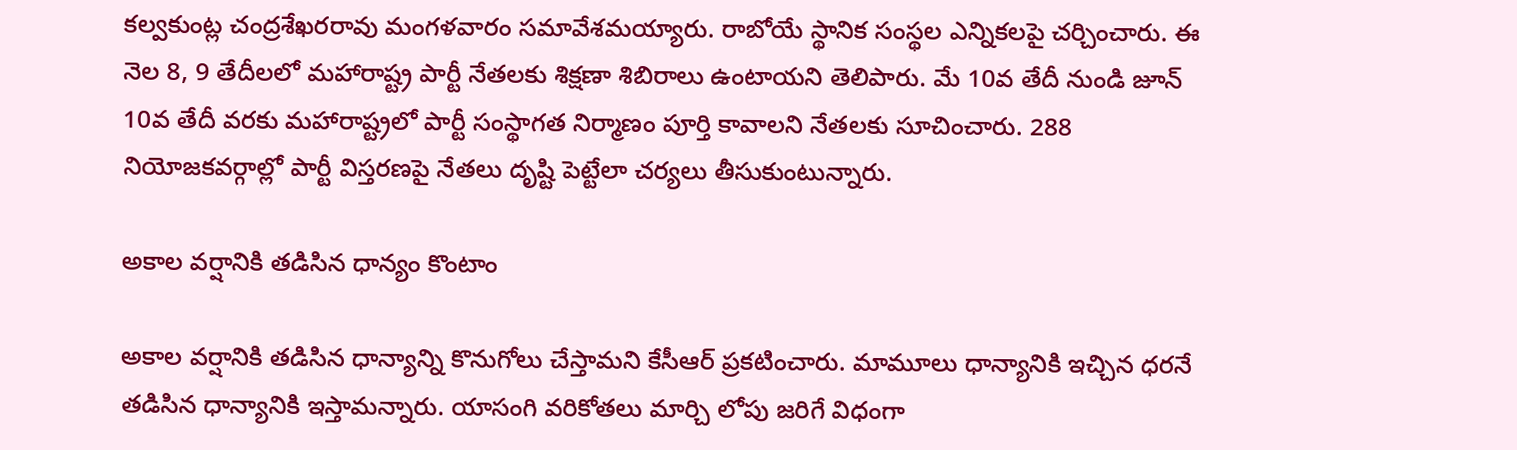కల్వకుంట్ల చంద్రశేఖరరావు మంగళవారం సమావేశమయ్యారు. రాబోయే స్థానిక సంస్థల ఎన్నికలపై చర్చించారు. ఈ నెల 8, 9 తేదీలలో మహారాష్ట్ర పార్టీ నేతలకు శిక్షణా శిబిరాలు ఉంటాయని తెలిపారు. మే 10వ తేదీ నుండి జూన్ 10వ తేదీ వరకు మహారాష్ట్రలో పార్టీ సంస్థాగత నిర్మాణం పూర్తి కావాలని నేతలకు సూచించారు. 288 నియోజకవర్గాల్లో పార్టీ విస్తరణపై నేతలు దృష్టి పెట్టేలా చర్యలు తీసుకుంటున్నారు.

అకాల వర్షానికి తడిసిన ధాన్యం కొంటాం

అకాల వర్షానికి తడిసిన ధాన్యాన్ని కొనుగోలు చేస్తామని కేసీఆర్ ప్రకటించారు. మామూలు ధాన్యానికి ఇచ్చిన ధరనే తడిసిన ధాన్యానికి ఇస్తామన్నారు. యాసంగి వరికోతలు మార్చి లోపు జరిగే విధంగా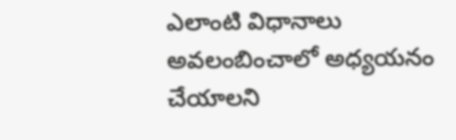ఎలాంటి విధానాలు అవలంబించాలో అధ్యయనం చేయాలని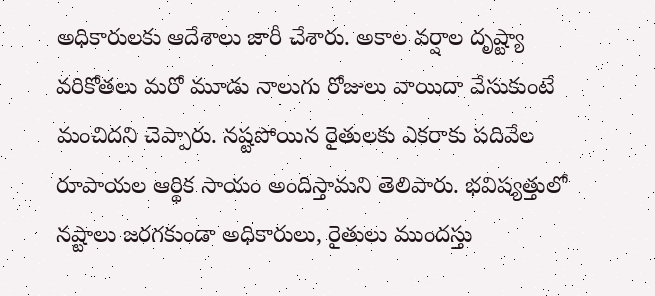అధికారులకు ఆదేశాలు జారీ చేశారు. అకాల వర్షాల దృష్ట్యా వరికోతలు మరో మూడు నాలుగు రోజులు వాయిదా వేసుకుంటే మంచిదని చెప్పారు. నష్టపోయిన రైతులకు ఎకరాకు పదివేల రూపాయల ఆర్థిక సాయం అందిస్తామని తెలిపారు. భవిష్యత్తులో నష్టాలు జరగకుండా అధికారులు, రైతులు ముందస్తు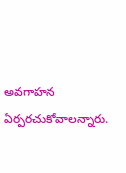అవగాహన ఏర్పరచుకోవాలన్నారు.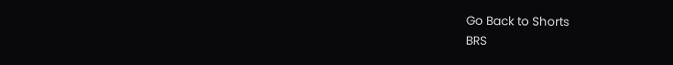Go Back to Shorts
BRS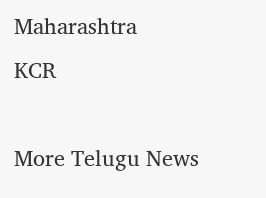Maharashtra
KCR

More Telugu News